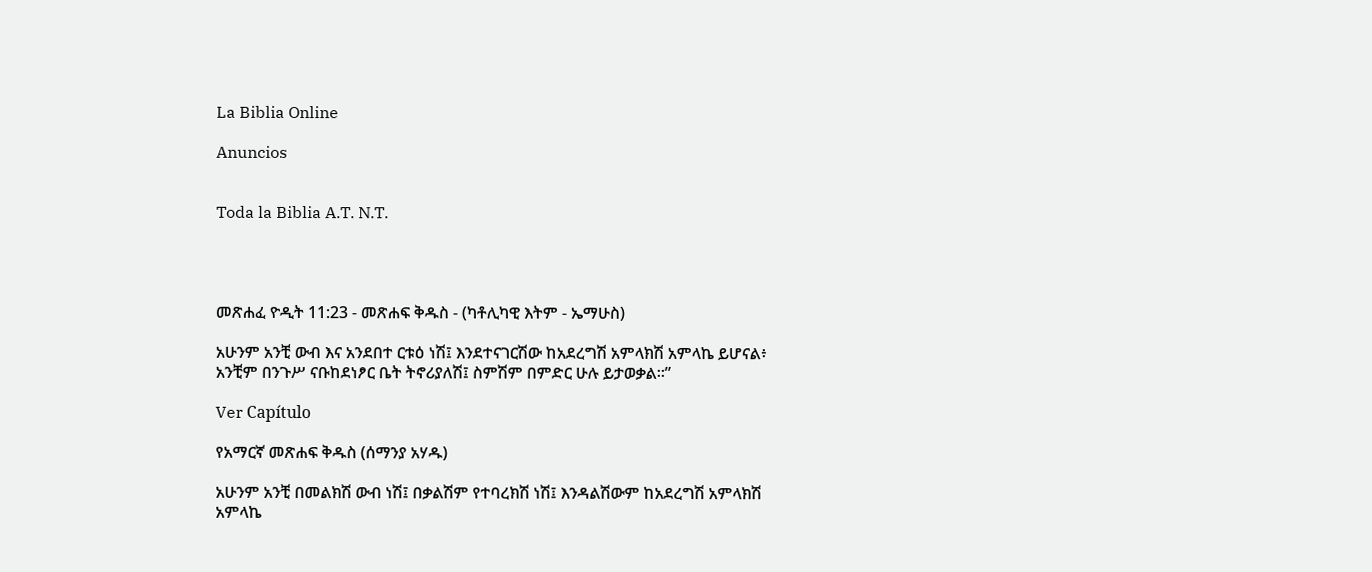La Biblia Online

Anuncios


Toda la Biblia A.T. N.T.




መጽሐፈ ዮዲት 11:23 - መጽሐፍ ቅዱስ - (ካቶሊካዊ እትም - ኤማሁስ)

አሁንም አንቺ ውብ እና አንደበተ ርቱዕ ነሽ፤ እንደተናገርሽው ከአደረግሽ አምላክሽ አምላኬ ይሆናል፥ አንቺም በንጉሥ ናቡከደነፆር ቤት ትኖሪያለሽ፤ ስምሽም በምድር ሁሉ ይታወቃል።”

Ver Capítulo

የአማርኛ መጽሐፍ ቅዱስ (ሰማንያ አሃዱ)

አሁንም አንቺ በመልክሽ ውብ ነሽ፤ በቃልሽም የተባረክሽ ነሽ፤ እንዳልሽውም ከአደረግሽ አምላክሽ አምላኬ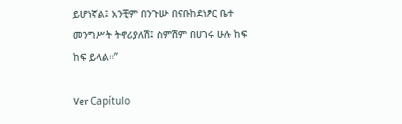ይሆነኛል፤ አንቺም በንጉሡ በናቡከደነፆር ቤተ መንግሥት ትኖሪያለሽ፤ ስምሽም በሀገሩ ሁሉ ከፍ ከፍ ይላል።”

Ver Capítulo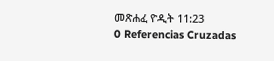መጽሐፈ ዮዲት 11:23
0 Referencias Cruzadas